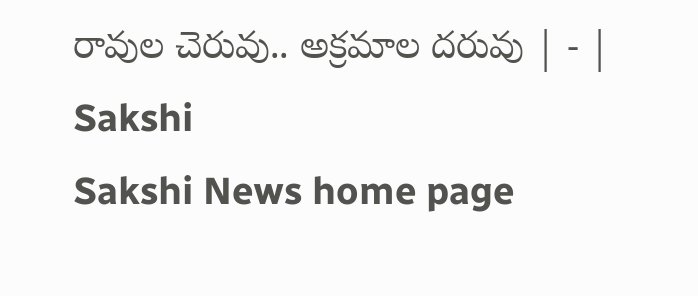రావుల చెరువు.. అక్రమాల దరువు | - | Sakshi
Sakshi News home page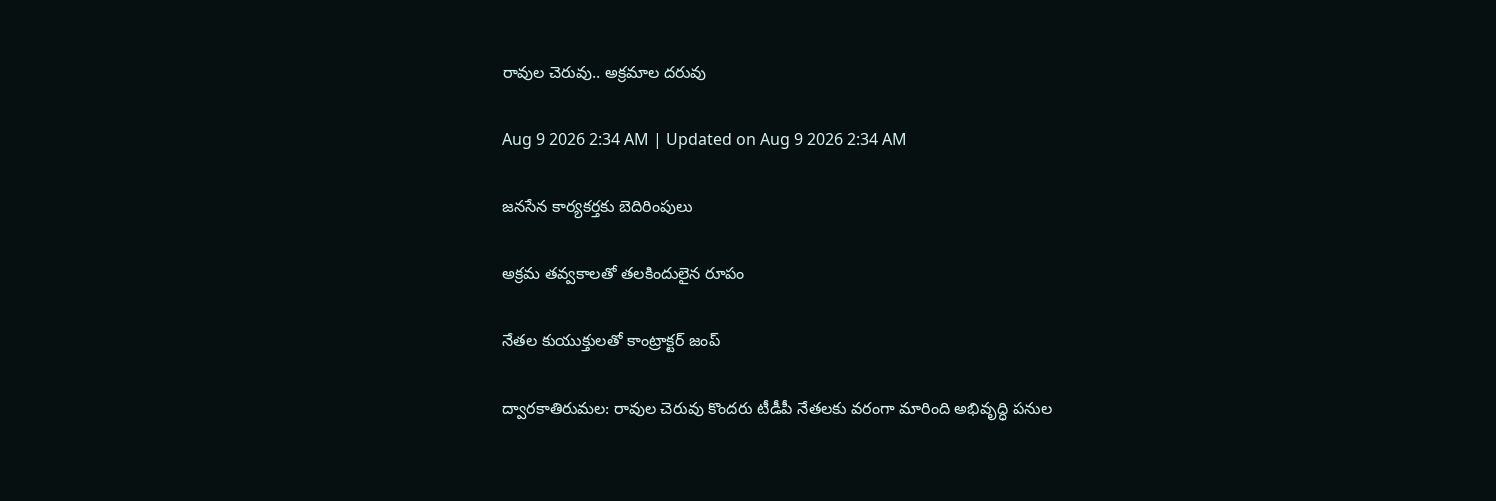రావుల చెరువు.. అక్రమాల దరువు

Aug 9 2026 2:34 AM | Updated on Aug 9 2026 2:34 AM

జనసేన కార్యకర్తకు బెదిరింపులు

అక్రమ తవ్వకాలతో తలకిందులైన రూపం

నేతల కుయుక్తులతో కాంట్రాక్టర్‌ జంప్‌

ద్వారకాతిరుమల: రావుల చెరువు కొందరు టీడీపీ నేతలకు వరంగా మారింది అభివృద్ధి పనుల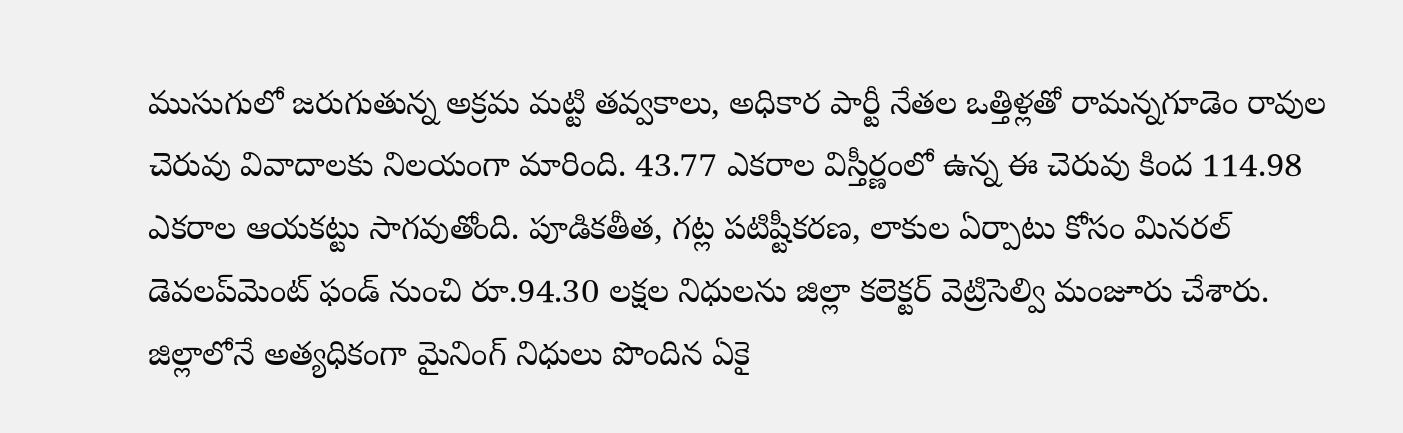ముసుగులో జరుగుతున్న అక్రమ మట్టి తవ్వకాలు, అధికార పార్టీ నేతల ఒత్తిళ్లతో రామన్నగూడెం రావుల చెరువు వివాదాలకు నిలయంగా మారింది. 43.77 ఎకరాల విస్తీర్ణంలో ఉన్న ఈ చెరువు కింద 114.98 ఎకరాల ఆయకట్టు సాగవుతోంది. పూడికతీత, గట్ల పటిష్టీకరణ, లాకుల ఏర్పాటు కోసం మినరల్‌ డెవలప్‌మెంట్‌ ఫండ్‌ నుంచి రూ.94.30 లక్షల నిధులను జిల్లా కలెక్టర్‌ వెట్రిసెల్వి మంజూరు చేశారు. జిల్లాలోనే అత్యధికంగా మైనింగ్‌ నిధులు పొందిన ఏకై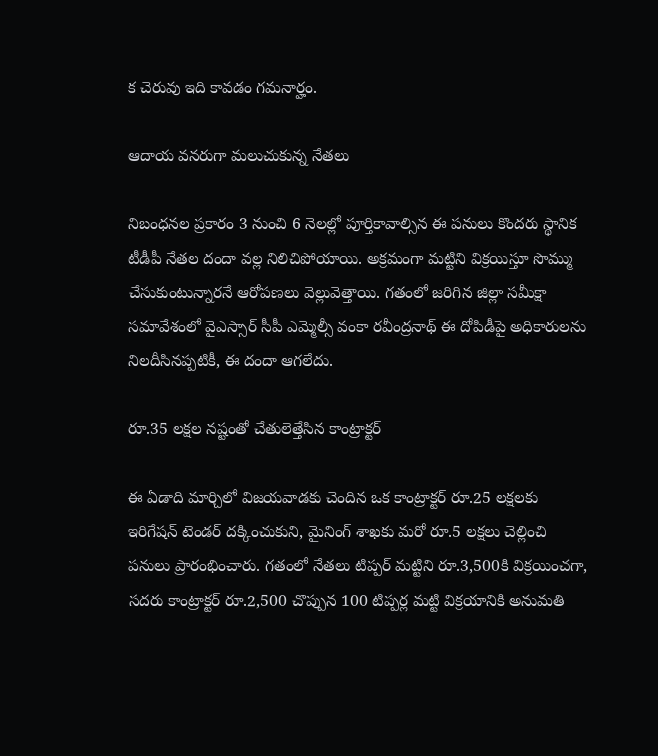క చెరువు ఇది కావడం గమనార్హం.

ఆదాయ వనరుగా మలుచుకున్న నేతలు

నిబంధనల ప్రకారం 3 నుంచి 6 నెలల్లో పూర్తికావాల్సిన ఈ పనులు కొందరు స్థానిక టీడీపీ నేతల దందా వల్ల నిలిచిపోయాయి. అక్రమంగా మట్టిని విక్రయిస్తూ సొమ్ము చేసుకుంటున్నారనే ఆరోపణలు వెల్లువెత్తాయి. గతంలో జరిగిన జిల్లా సమీక్షా సమావేశంలో వైఎస్సార్‌ సీపీ ఎమ్మెల్సీ వంకా రవీంద్రనాథ్‌ ఈ దోపిడీపై అధికారులను నిలదీసినప్పటికీ, ఈ దందా ఆగలేదు.

రూ.35 లక్షల నష్టంతో చేతులెత్తేసిన కాంట్రాక్టర్‌

ఈ ఏడాది మార్చిలో విజయవాడకు చెందిన ఒక కాంట్రాక్టర్‌ రూ.25 లక్షలకు ఇరిగేషన్‌ టెండర్‌ దక్కించుకుని, మైనింగ్‌ శాఖకు మరో రూ.5 లక్షలు చెల్లించి పనులు ప్రారంభించారు. గతంలో నేతలు టిప్పర్‌ మట్టిని రూ.3,500కి విక్రయించగా, సదరు కాంట్రాక్టర్‌ రూ.2,500 చొప్పున 100 టిప్పర్ల మట్టి విక్రయానికి అనుమతి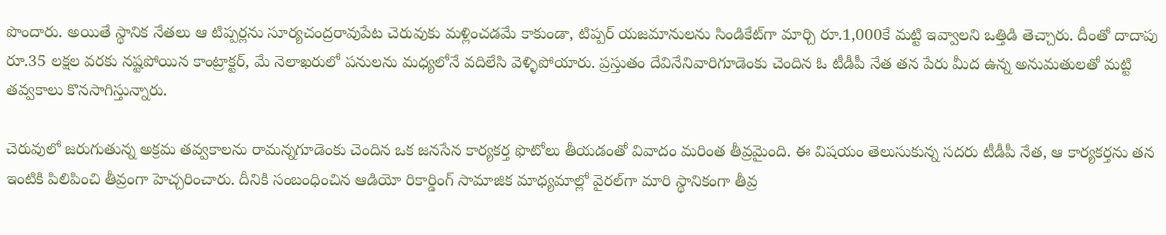పొందారు. అయితే స్థానిక నేతలు ఆ టిప్పర్లను సూర్యచంద్రరావుపేట చెరువుకు మళ్లించడమే కాకుండా, టిప్పర్‌ యజమానులను సిండికేట్‌గా మార్చి రూ.1,000కే మట్టి ఇవ్వాలని ఒత్తిడి తెచ్చారు. దీంతో దాదాపు రూ.35 లక్షల వరకు నష్టపోయిన కాంట్రాక్టర్‌, మే నెలాఖరులో పనులను మధ్యలోనే వదిలేసి వెళ్ళిపోయారు. ప్రస్తుతం దేవినేనివారిగూడెంకు చెందిన ఓ టీడీపీ నేత తన పేరు మీద ఉన్న అనుమతులతో మట్టి తవ్వకాలు కొనసాగిస్తున్నారు.

చెరువులో జరుగుతున్న అక్రమ తవ్వకాలను రామన్నగూడెంకు చెందిన ఒక జనసేన కార్యకర్త ఫొటోలు తీయడంతో వివాదం మరింత తీవ్రమైంది. ఈ విషయం తెలుసుకున్న సదరు టీడీపీ నేత, ఆ కార్యకర్తను తన ఇంటికి పిలిపించి తీవ్రంగా హెచ్చరించారు. దీనికి సంబంధించిన ఆడియో రికార్డింగ్‌ సామాజిక మాధ్యమాల్లో వైరల్‌గా మారి స్థానికంగా తీవ్ర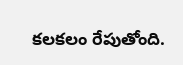కలకలం రేపుతోంది.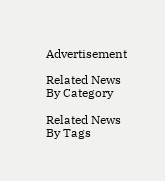Advertisement

Related News By Category

Related News By Tags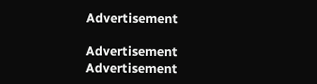Advertisement

Advertisement
Advertisement